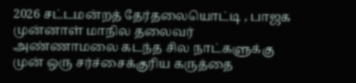2026 சட்டமன்றத் தேர்தலையொட்டி , பாஜக முன்னாள் மாநில தலைவர் அண்ணாமலை கடந்த சில நாட்களுக்கு முன் ஒரு சர்ச்சைக்குரிய கருத்தை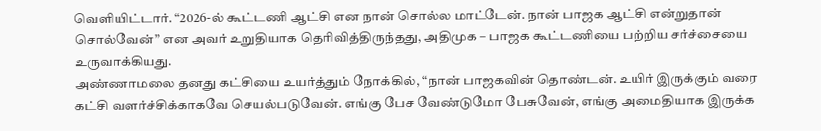வெளியிட்டார். “2026-ல் கூட்டணி ஆட்சி என நான் சொல்ல மாட்டேன். நான் பாஜக ஆட்சி என்றுதான் சொல்வேன்” என அவர் உறுதியாக தெரிவித்திருந்தது, அதிமுக – பாஜக கூட்டணியை பற்றிய சர்ச்சையை உருவாக்கியது.
அண்ணாமலை தனது கட்சியை உயர்த்தும் நோக்கில், “நான் பாஜகவின் தொண்டன். உயிர் இருக்கும் வரை கட்சி வளர்ச்சிக்காகவே செயல்படுவேன். எங்கு பேச வேண்டுமோ பேசுவேன், எங்கு அமைதியாக இருக்க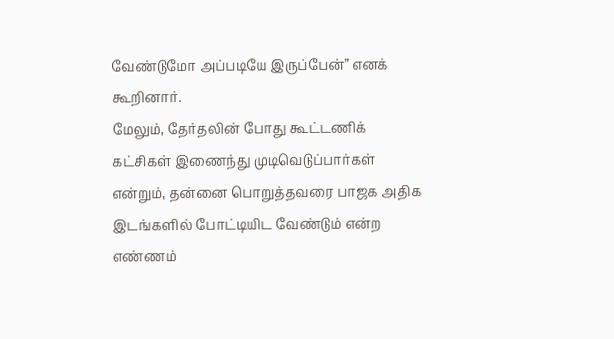வேண்டுமோ அப்படியே இருப்பேன்” எனக் கூறினார்.
மேலும், தேர்தலின் போது கூட்டணிக் கட்சிகள் இணைந்து முடிவெடுப்பார்கள் என்றும், தன்னை பொறுத்தவரை பாஜக அதிக இடங்களில் போட்டியிட வேண்டும் என்ற எண்ணம்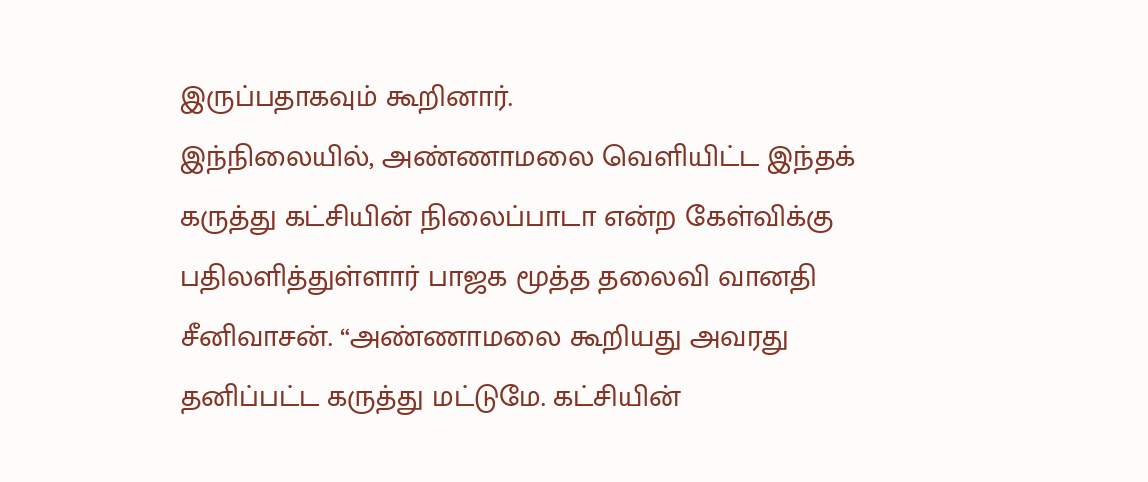இருப்பதாகவும் கூறினார்.
இந்நிலையில், அண்ணாமலை வெளியிட்ட இந்தக் கருத்து கட்சியின் நிலைப்பாடா என்ற கேள்விக்கு பதிலளித்துள்ளார் பாஜக மூத்த தலைவி வானதி சீனிவாசன். “அண்ணாமலை கூறியது அவரது தனிப்பட்ட கருத்து மட்டுமே. கட்சியின்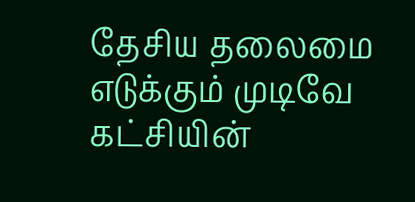தேசிய தலைமை எடுக்கும் முடிவே கட்சியின்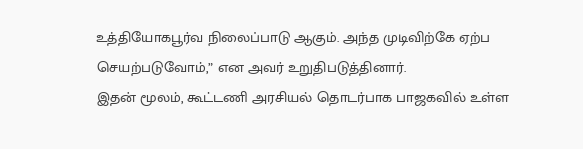உத்தியோகபூர்வ நிலைப்பாடு ஆகும். அந்த முடிவிற்கே ஏற்ப செயற்படுவோம்,” என அவர் உறுதிபடுத்தினார்.
இதன் மூலம், கூட்டணி அரசியல் தொடர்பாக பாஜகவில் உள்ள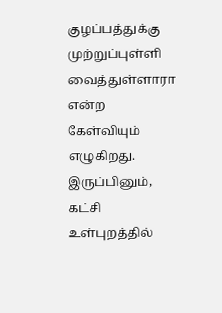குழப்பத்துக்கு முற்றுப்புள்ளி வைத்துள்ளாரா என்ற கேள்வியும் எழுகிறது. இருப்பினும், கட்சி உள்புறத்தில்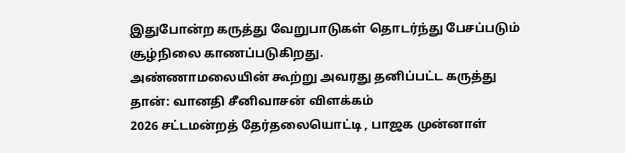இதுபோன்ற கருத்து வேறுபாடுகள் தொடர்ந்து பேசப்படும் சூழ்நிலை காணப்படுகிறது.
அண்ணாமலையின் கூற்று அவரது தனிப்பட்ட கருத்து தான்: வானதி சீனிவாசன் விளக்கம்
2026 சட்டமன்றத் தேர்தலையொட்டி , பாஜக முன்னாள்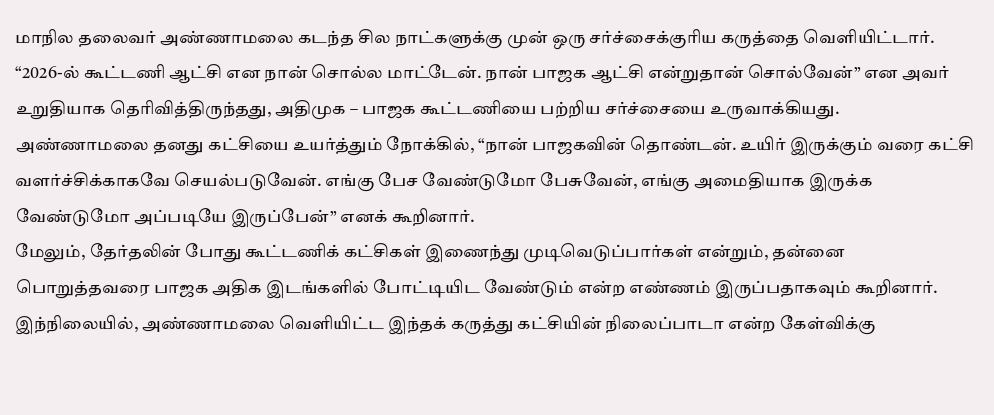மாநில தலைவர் அண்ணாமலை கடந்த சில நாட்களுக்கு முன் ஒரு சர்ச்சைக்குரிய கருத்தை வெளியிட்டார். “2026-ல் கூட்டணி ஆட்சி என நான் சொல்ல மாட்டேன். நான் பாஜக ஆட்சி என்றுதான் சொல்வேன்” என அவர் உறுதியாக தெரிவித்திருந்தது, அதிமுக – பாஜக கூட்டணியை பற்றிய சர்ச்சையை உருவாக்கியது.
அண்ணாமலை தனது கட்சியை உயர்த்தும் நோக்கில், “நான் பாஜகவின் தொண்டன். உயிர் இருக்கும் வரை கட்சி வளர்ச்சிக்காகவே செயல்படுவேன். எங்கு பேச வேண்டுமோ பேசுவேன், எங்கு அமைதியாக இருக்க வேண்டுமோ அப்படியே இருப்பேன்” எனக் கூறினார்.
மேலும், தேர்தலின் போது கூட்டணிக் கட்சிகள் இணைந்து முடிவெடுப்பார்கள் என்றும், தன்னை பொறுத்தவரை பாஜக அதிக இடங்களில் போட்டியிட வேண்டும் என்ற எண்ணம் இருப்பதாகவும் கூறினார்.
இந்நிலையில், அண்ணாமலை வெளியிட்ட இந்தக் கருத்து கட்சியின் நிலைப்பாடா என்ற கேள்விக்கு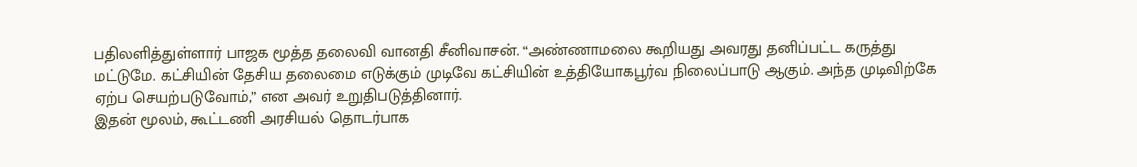பதிலளித்துள்ளார் பாஜக மூத்த தலைவி வானதி சீனிவாசன். “அண்ணாமலை கூறியது அவரது தனிப்பட்ட கருத்து மட்டுமே. கட்சியின் தேசிய தலைமை எடுக்கும் முடிவே கட்சியின் உத்தியோகபூர்வ நிலைப்பாடு ஆகும். அந்த முடிவிற்கே ஏற்ப செயற்படுவோம்,” என அவர் உறுதிபடுத்தினார்.
இதன் மூலம், கூட்டணி அரசியல் தொடர்பாக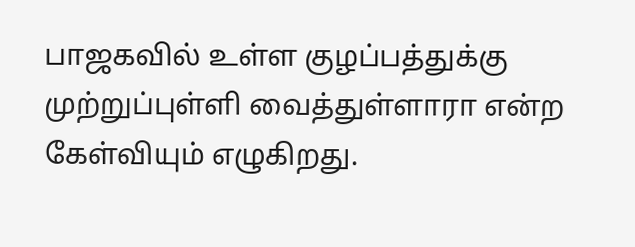பாஜகவில் உள்ள குழப்பத்துக்கு முற்றுப்புள்ளி வைத்துள்ளாரா என்ற கேள்வியும் எழுகிறது.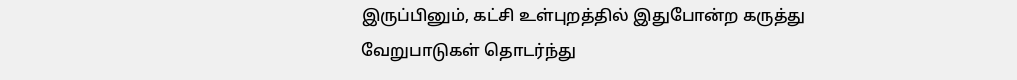இருப்பினும், கட்சி உள்புறத்தில் இதுபோன்ற கருத்து வேறுபாடுகள் தொடர்ந்து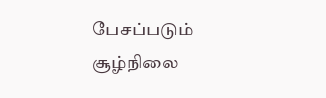பேசப்படும் சூழ்நிலை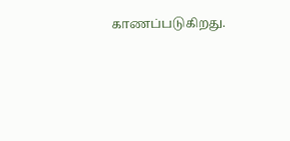காணப்படுகிறது.